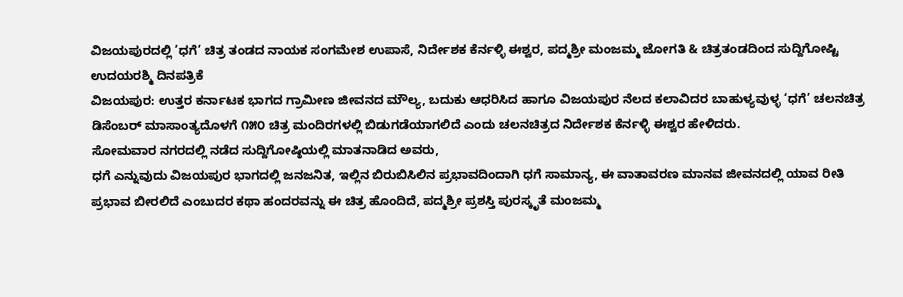ವಿಜಯಪುರದಲ್ಲಿ ’ಧಗೆ’ ಚಿತ್ರ ತಂಡದ ನಾಯಕ ಸಂಗಮೇಶ ಉಪಾಸೆ, ನಿರ್ದೇಶಕ ಕೆರ್ನಳ್ಳಿ ಈಶ್ವರ, ಪದ್ಮಶ್ರೀ ಮಂಜಮ್ಮ ಜೋಗತಿ & ಚಿತ್ರತಂಡದಿಂದ ಸುದ್ದಿಗೋಷ್ಟಿ
ಉದಯರಶ್ಮಿ ದಿನಪತ್ರಿಕೆ
ವಿಜಯಪುರ: ಉತ್ತರ ಕರ್ನಾಟಕ ಭಾಗದ ಗ್ರಾಮೀಣ ಜೀವನದ ಮೌಲ್ಯ, ಬದುಕು ಆಧರಿಸಿದ ಹಾಗೂ ವಿಜಯಪುರ ನೆಲದ ಕಲಾವಿದರ ಬಾಹುಳ್ಯವುಳ್ಳ ‘ಧಗೆ’ ಚಲನಚಿತ್ರ ಡಿಸೆಂಬರ್ ಮಾಸಾಂತ್ಯದೊಳಗೆ ೧೫೦ ಚಿತ್ರ ಮಂದಿರಗಳಲ್ಲಿ ಬಿಡುಗಡೆಯಾಗಲಿದೆ ಎಂದು ಚಲನಚಿತ್ರದ ನಿರ್ದೇಶಕ ಕೆರ್ನಳ್ಳಿ ಈಶ್ವರ ಹೇಳಿದರು.
ಸೋಮವಾರ ನಗರದಲ್ಲಿ ನಡೆದ ಸುದ್ದಿಗೋಷ್ಠಿಯಲ್ಲಿ ಮಾತನಾಡಿದ ಅವರು,
ಧಗೆ ಎನ್ನುವುದು ವಿಜಯಪುರ ಭಾಗದಲ್ಲಿ ಜನಜನಿತ, ಇಲ್ಲಿನ ಬಿರುಬಿಸಿಲಿನ ಪ್ರಭಾವದಿಂದಾಗಿ ಧಗೆ ಸಾಮಾನ್ಯ, ಈ ವಾತಾವರಣ ಮಾನವ ಜೀವನದಲ್ಲಿ ಯಾವ ರೀತಿ ಪ್ರಭಾವ ಬೀರಲಿದೆ ಎಂಬುದರ ಕಥಾ ಹಂದರವನ್ನು ಈ ಚಿತ್ರ ಹೊಂದಿದೆ, ಪದ್ಮಶ್ರೀ ಪ್ರಶಸ್ತಿ ಪುರಸ್ಕೃತೆ ಮಂಜಮ್ಮ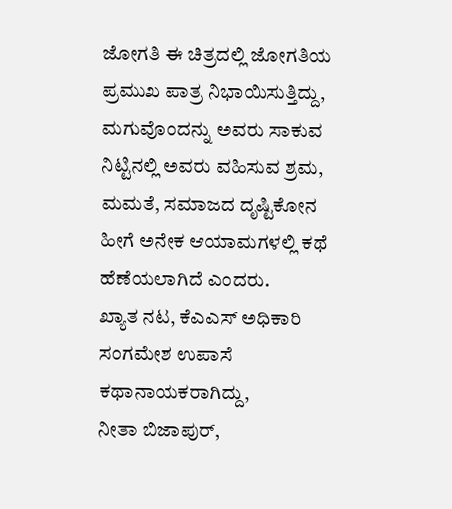ಜೋಗತಿ ಈ ಚಿತ್ರದಲ್ಲಿ ಜೋಗತಿಯ ಪ್ರಮುಖ ಪಾತ್ರ ನಿಭಾಯಿಸುತ್ತಿದ್ದು, ಮಗುವೊಂದನ್ನು ಅವರು ಸಾಕುವ ನಿಟ್ಟಿನಲ್ಲಿ ಅವರು ವಹಿಸುವ ಶ್ರಮ, ಮಮತೆ, ಸಮಾಜದ ದೃಷ್ಟಿಕೋನ ಹೀಗೆ ಅನೇಕ ಆಯಾಮಗಳಲ್ಲಿ ಕಥೆ ಹೆಣೆಯಲಾಗಿದೆ ಎಂದರು.
ಖ್ಯಾತ ನಟ, ಕೆಎಎಸ್ ಅಧಿಕಾರಿ ಸಂಗಮೇಶ ಉಪಾಸೆ ಕಥಾನಾಯಕರಾಗಿದ್ದು,
ನೀತಾ ಬಿಜಾಪುರ್,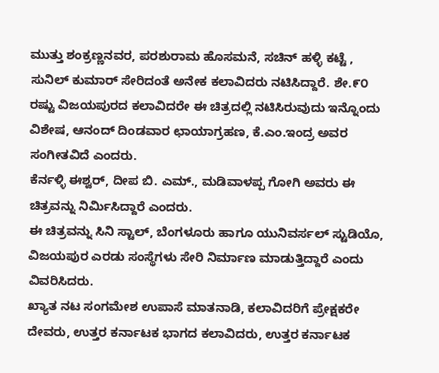ಮುತ್ತು ಶಂಕ್ರಣ್ಣನವರ, ಪರಶುರಾಮ ಹೊಸಮನೆ, ಸಚಿನ್ ಹಳ್ಳಿ ಕಟ್ಟೆ , ಸುನಿಲ್ ಕುಮಾರ್ ಸೇರಿದಂತೆ ಅನೇಕ ಕಲಾವಿದರು ನಟಿಸಿದ್ದಾರೆ. ಶೇ.೯೦ ರಷ್ಟು ವಿಜಯಪುರದ ಕಲಾವಿದರೇ ಈ ಚಿತ್ರದಲ್ಲಿ ನಟಿಸಿರುವುದು ಇನ್ನೊಂದು ವಿಶೇಷ, ಆನಂದ್ ದಿಂಡವಾರ ಛಾಯಾಗ್ರಹಣ, ಕೆ.ಎಂ.ಇಂದ್ರ ಅವರ ಸಂಗೀತವಿದೆ ಎಂದರು.
ಕೆರ್ನಳ್ಳಿ ಈಶ್ವರ್, ದೀಪ ಬಿ. ಎಮ್., ಮಡಿವಾಳಪ್ಪ ಗೋಗಿ ಅವರು ಈ ಚಿತ್ರವನ್ನು ನಿರ್ಮಿಸಿದ್ದಾರೆ ಎಂದರು.
ಈ ಚಿತ್ರವನ್ನು ಸಿನಿ ಸ್ಟಾಲ್, ಬೆಂಗಳೂರು ಹಾಗೂ ಯುನಿವರ್ಸಲ್ ಸ್ಟುಡಿಯೊ, ವಿಜಯಪುರ ಎರಡು ಸಂಸ್ಥೆಗಳು ಸೇರಿ ನಿರ್ಮಾಣ ಮಾಡುತ್ತಿದ್ದಾರೆ ಎಂದು ವಿವರಿಸಿದರು.
ಖ್ಯಾತ ನಟ ಸಂಗಮೇಶ ಉಪಾಸೆ ಮಾತನಾಡಿ, ಕಲಾವಿದರಿಗೆ ಪ್ರೇಕ್ಷಕರೇ ದೇವರು, ಉತ್ತರ ಕರ್ನಾಟಕ ಭಾಗದ ಕಲಾವಿದರು, ಉತ್ತರ ಕರ್ನಾಟಕ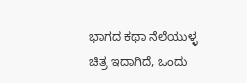ಭಾಗದ ಕಥಾ ನೆಲೆಯುಳ್ಳ ಚಿತ್ರ ಇದಾಗಿದೆ, ಒಂದು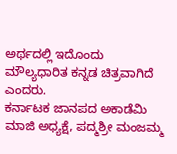ಅರ್ಥದಲ್ಲಿ ಇದೊಂದು ಮೌಲ್ಯಧಾರಿತ ಕನ್ನಡ ಚಿತ್ರವಾಗಿದೆ ಎಂದರು.
ಕರ್ನಾಟಕ ಜಾನಪದ ಅಕಾಡೆಮಿ ಮಾಜಿ ಅಧ್ಯಕ್ಷೆ, ಪದ್ಮಶ್ರೀ ಮಂಜಮ್ಮ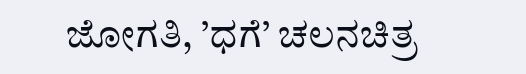ಜೋಗತಿ, ’ಧಗೆ’ ಚಲನಚಿತ್ರ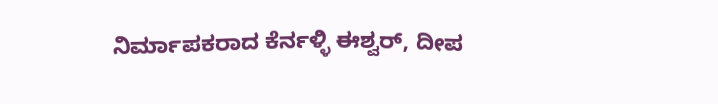ನಿರ್ಮಾಪಕರಾದ ಕೆರ್ನಳ್ಳಿ ಈಶ್ವರ್, ದೀಪ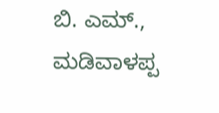ಬಿ. ಎಮ್., ಮಡಿವಾಳಪ್ಪ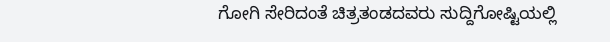ಗೋಗಿ ಸೇರಿದಂತೆ ಚಿತ್ರತಂಡದವರು ಸುದ್ದಿಗೋಷ್ಟಿಯಲ್ಲಿ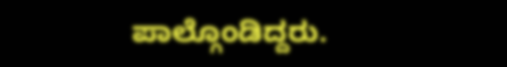ಪಾಲ್ಗೊಂಡಿದ್ದರು.